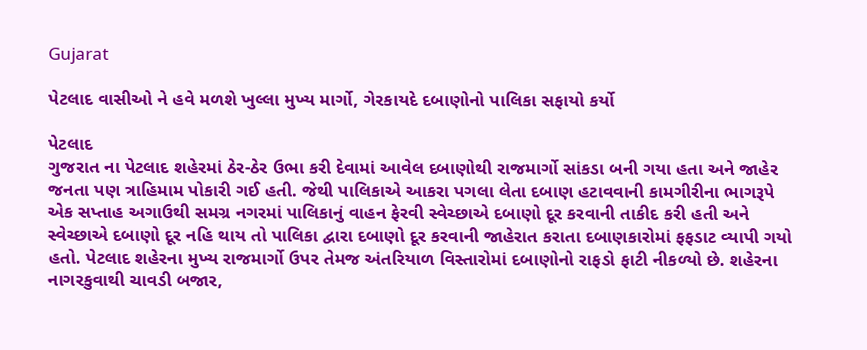Gujarat

પેટલાદ વાસીઓ ને હવે મળશે ખુલ્લા મુખ્ય માર્ગો, ગેરકાયદે દબાણોનો પાલિકા સફાયો કર્યો

પેટલાદ
ગુજરાત ના પેટલાદ શહેરમાં ઠેર-ઠેર ઉભા કરી દેવામાં આવેલ દબાણોથી રાજમાર્ગો સાંકડા બની ગયા હતા અને જાહેર જનતા પણ ત્રાહિમામ પોકારી ગઈ હતી. જેથી પાલિકાએ આકરા પગલા લેતા દબાણ હટાવવાની કામગીરીના ભાગરૂપે એક સપ્તાહ અગાઉથી સમગ્ર નગરમાં પાલિકાનું વાહન ફેરવી સ્વેચ્છાએ દબાણો દૂર કરવાની તાકીદ કરી હતી અને સ્વેચ્છાએ દબાણો દૂર નહિ થાય તો પાલિકા દ્વારા દબાણો દૂર કરવાની જાહેરાત કરાતા દબાણકારોમાં ફફડાટ વ્યાપી ગયો હતો. પેટલાદ શહેરના મુખ્ય રાજમાર્ગો ઉપર તેમજ અંતરિયાળ વિસ્તારોમાં દબાણોનો રાફડો ફાટી નીકળ્યો છે. શહેરના નાગરકુવાથી ચાવડી બજાર,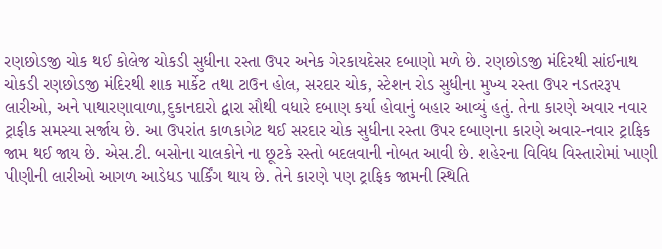રણછોડજી ચોક થઈ કોલેજ ચોકડી સુધીના રસ્તા ઉપર અનેક ગેરકાયદેસર દબાણો મળે છે. રણછોડજી મંદિરથી સાંઈનાથ ચોકડી રણછોડજી મંદિરથી શાક માર્કેટ તથા ટાઉન હોલ, સરદાર ચોક, સ્ટેશન રોડ સુધીના મુખ્ય રસ્તા ઉપર નડતરરૂપ લારીઓ, અને પાથારણાવાળા,દુકાનદારો દ્વારા સૌથી વધારે દબાણ કર્યા હોવાનું બહાર આવ્યું હતું. તેના કારણે અવાર નવાર ટ્રાફીક સમસ્યા સર્જાય છે. આ ઉપરાંત કાળકાગેટ થઈ સરદાર ચોક સુધીના રસ્તા ઉપર દબાણના કારણે અવાર-નવાર ટ્રાફિક જામ થઈ જાય છે. એસ.ટી. બસોના ચાલકોને ના છૂટકે રસ્તો બદલવાની નોબત આવી છે. શહેરના વિવિધ વિસ્તારોમાં ખાણી પીણીની લારીઓ આગળ આડેધડ પાર્કિંગ થાય છે. તેને કારણે પણ ટ્રાફિક જામની સ્થિતિ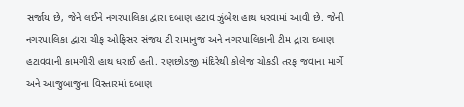સર્જાય છે, જેને લઈને નગરપાલિકા દ્વારા દબાણ હટાવ ઝુંબેશ હાથ ધરવામાં આવી છે. જેની નગરપાલિકા દ્વારા ચીફ ઓફિસર સંજય ટી રામાનુજ અને નગરપાલિકાની ટીમ દ્રારા દબાણ હટાવવાની કામગીરી હાથ ધરાઈ હતી. રણછોડજી મંદિરેથી કોલેજ ચોકડી તરફ જવાના માર્ગે અને આજુબાજુના વિસ્તારમાં દબાણ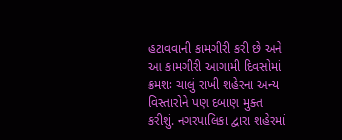હટાવવાની કામગીરી કરી છે અને આ કામગીરી આગામી દિવસોમાં ક્રમશઃ ચાલું રાખી શહેરના અન્ય વિસ્તારોને પણ દબાણ મુક્ત કરીશું. નગરપાલિકા દ્વારા શહેરમાં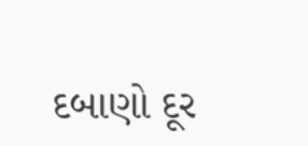દબાણો દૂર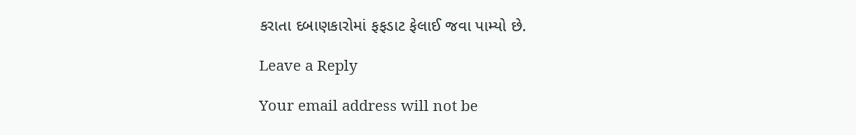કરાતા દબાણકારોમાં ફફડાટ ફેલાઈ જવા પામ્યો છે.

Leave a Reply

Your email address will not be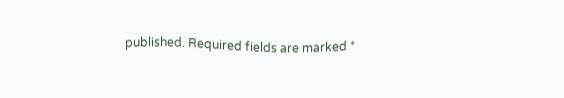published. Required fields are marked *